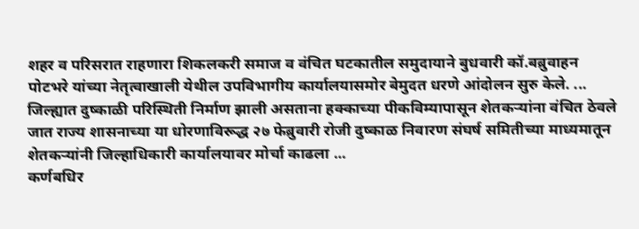शहर व परिसरात राहणारा शिकलकरी समाज व वंचित घटकातील समुदायाने बुधवारी कॉ.बब्रुवाहन पोटभरे यांच्या नेतृत्वाखाली येथील उपविभागीय कार्यालयासमोर बेमुदत धरणे आंदोलन सुरु केले. ...
जिल्ह्यात दुष्काळी परिस्थिती निर्माण झाली असताना हक्काच्या पीकविम्यापासून शेतकऱ्यांना वंचित ठेवले जात राज्य शासनाच्या या धोरणाविरूद्ध २७ फेब्रुवारी रोजी दुष्काळ निवारण संघर्ष समितीच्या माध्यमातून शेतकऱ्यांनी जिल्हाधिकारी कार्यालयावर मोर्चा काढला ...
कर्णबधिर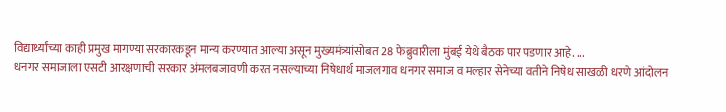विद्यार्थ्यांच्या काही प्रमुख मागण्या सरकारकडून मान्य करण्यात आल्या असून मुख्यमंत्र्यांसोबत 28 फेब्रुवारीला मुंबई येथे बैठक पार पडणार आहे. ...
धनगर समाजाला एसटी आरक्षणाची सरकार अंमलबजावणी करत नसल्याच्या निषेधार्थ माजलगाव धनगर समाज व मल्हार सेनेच्या वतीने निषेध साखळी धरणे आंदोलन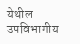येथील उपविभागीय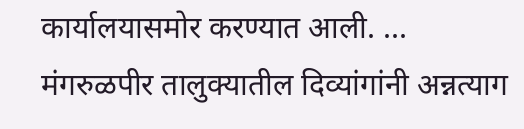कार्यालयासमोर करण्यात आली. ...
मंगरुळपीर तालुक्यातील दिव्यांगांनी अन्नत्याग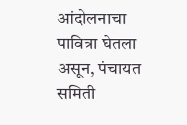आंदोलनाचा पावित्रा घेतला असून, पंचायत समिती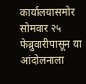कार्यालयासमोर सोमवार २५ फेब्रुवारीपासून या आंदोलनाला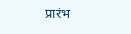प्रारंभ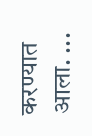करण्यात आला. ...